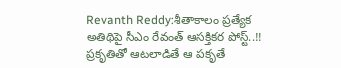Revanth Reddy:శీతాకాలం ప్రత్యేక అతిథిపై సీఎం రేవంత్ ఆసక్తికర పోస్ట్..!!
ప్రకృతితో ఆటలాడితే ఆ పకృతే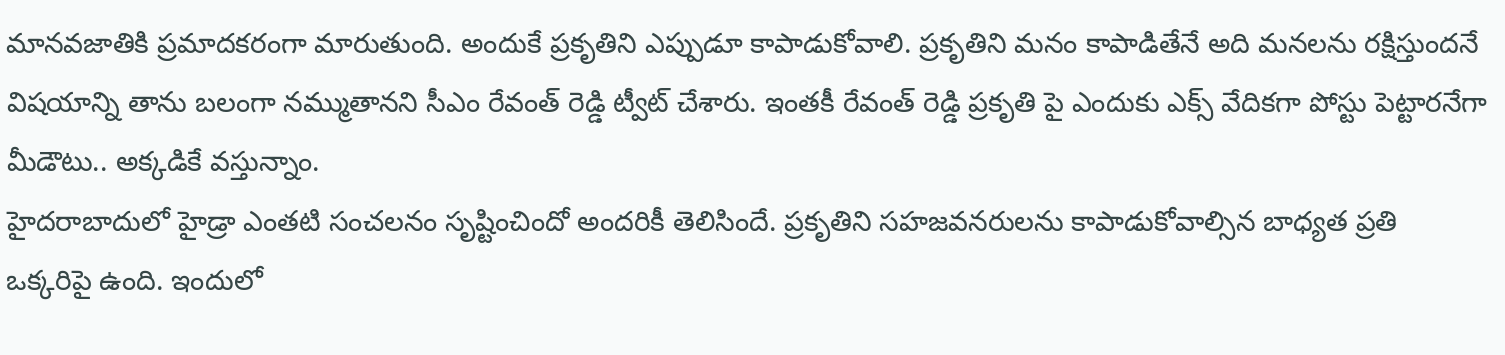మానవజాతికి ప్రమాదకరంగా మారుతుంది. అందుకే ప్రకృతిని ఎప్పుడూ కాపాడుకోవాలి. ప్రకృతిని మనం కాపాడితేనే అది మనలను రక్షిస్తుందనే విషయాన్ని తాను బలంగా నమ్ముతానని సీఎం రేవంత్ రెడ్డి ట్వీట్ చేశారు. ఇంతకీ రేవంత్ రెడ్డి ప్రకృతి పై ఎందుకు ఎక్స్ వేదికగా పోస్టు పెట్టారనేగా మీడౌటు.. అక్కడికే వస్తున్నాం.
హైదరాబాదులో హైడ్రా ఎంతటి సంచలనం సృష్టించిందో అందరికీ తెలిసిందే. ప్రకృతిని సహజవనరులను కాపాడుకోవాల్సిన బాధ్యత ప్రతి ఒక్కరిపై ఉంది. ఇందులో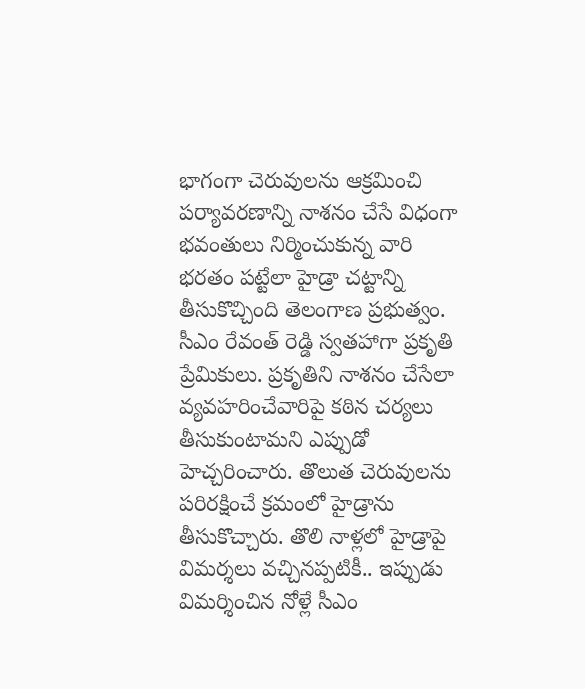భాగంగా చెరువులను ఆక్రమించి పర్యావరణాన్ని నాశనం చేసే విధంగా భవంతులు నిర్మించుకున్న వారి భరతం పట్టేలా హైడ్రా చట్టాన్ని తీసుకొచ్చింది తెలంగాణ ప్రభుత్వం. సీఎం రేవంత్ రెడ్డి స్వతహాగా ప్రకృతి ప్రేమికులు. ప్రకృతిని నాశనం చేసేలా వ్యవహరించేవారిపై కఠిన చర్యలు తీసుకుంటామని ఎప్పుడో హెచ్చరించారు. తొలుత చెరువులను పరిరక్షించే క్రమంలో హైడ్రాను తీసుకొచ్చారు. తొలి నాళ్లలో హైడ్రాపై విమర్శలు వచ్చినప్పటికీ.. ఇప్పుడు విమర్శించిన నోళ్లే సీఎం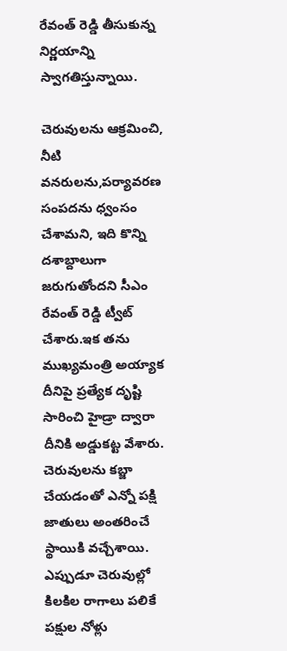రేవంత్ రెడ్డి తీసుకున్న నిర్ణయాన్ని స్వాగతిస్తున్నాయి.

చెరువులను ఆక్రమించి, నీటి వనరులను,పర్యావరణ సంపదను ధ్వంసం చేశామని, ఇది కొన్ని దశాబ్దాలుగా జరుగుతోందని సీఎం రేవంత్ రెడ్డి ట్వీట్ చేశారు.ఇక తను ముఖ్యమంత్రి అయ్యాక దీనిపై ప్రత్యేక దృష్టి సారించి హైడ్రా ద్వారా దీనికి అడ్డుకట్ట వేశారు. చెరువులను కబ్జా చేయడంతో ఎన్నో పక్షి జాతులు అంతరించే స్థాయికి వచ్చేశాయి. ఎప్పుడూ చెరువుల్లో కిలకిల రాగాలు పలికే పక్షుల నోళ్లు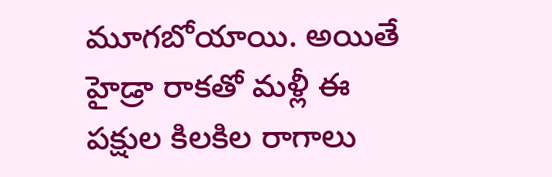మూగబోయాయి. అయితే హైడ్రా రాకతో మళ్లీ ఈ పక్షుల కిలకిల రాగాలు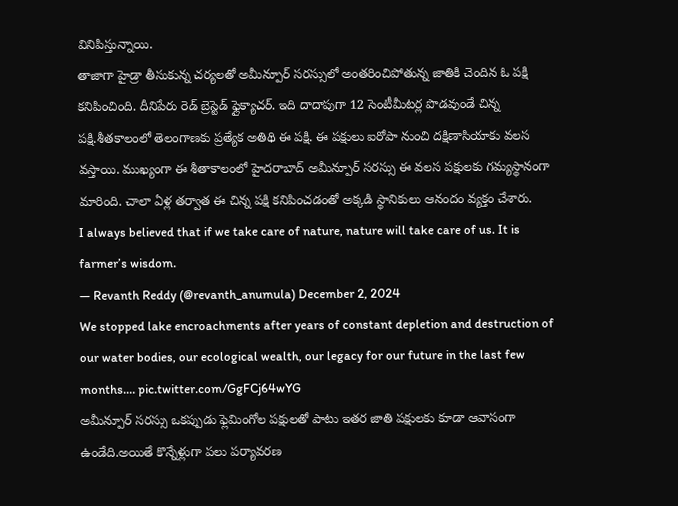వినిపిస్తున్నాయి.
తాజాగా హైడ్రా తీసుకున్న చర్యలతో అమీన్పూర్ సరస్సులో అంతరించిపోతున్న జాతికి చెందిన ఓ పక్షి కనిపించింది. దీనిపేరు రెడ్ బ్రెస్టెడ్ ఫ్లైక్యాచర్. ఇది దాదాపుగా 12 సెంటీమీటర్ల పొడవుండే చిన్న పక్షి.శీతకాలంలో తెలంగాణకు ప్రత్యేక అతిథి ఈ పక్షి. ఈ పక్షులు ఐరోపా నుంచి దక్షిణాసియాకు వలస వస్తాయి. ముఖ్యంగా ఈ శీతాకాలంలో హైదరాబాద్ అమీన్పూర్ సరస్సు ఈ వలస పక్షులకు గమ్యస్థానంగా మారింది. చాలా ఏళ్ల తర్వాత ఈ చిన్న పక్షి కనిపించడంతో అక్కడి స్థానికులు ఆనందం వ్యక్తం చేశారు.
I always believed that if we take care of nature, nature will take care of us. It is farmer’s wisdom.
— Revanth Reddy (@revanth_anumula) December 2, 2024
We stopped lake encroachments after years of constant depletion and destruction of our water bodies, our ecological wealth, our legacy for our future in the last few months.… pic.twitter.com/GgFCj64wYG
అమీన్పూర్ సరస్సు ఒకప్పుడు ఫ్లెమింగోల పక్షులతో పాటు ఇతర జాతి పక్షులకు కూడా ఆవాసంగా ఉండేది.అయితే కొన్నేళ్లుగా పలు పర్యావరణ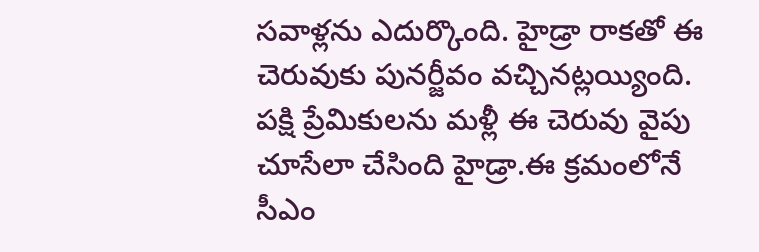సవాళ్లను ఎదుర్కొంది. హైడ్రా రాకతో ఈ చెరువుకు పునర్జీవం వచ్చినట్లయ్యింది. పక్షి ప్రేమికులను మళ్లీ ఈ చెరువు వైపు చూసేలా చేసింది హైడ్రా.ఈ క్రమంలోనే సీఎం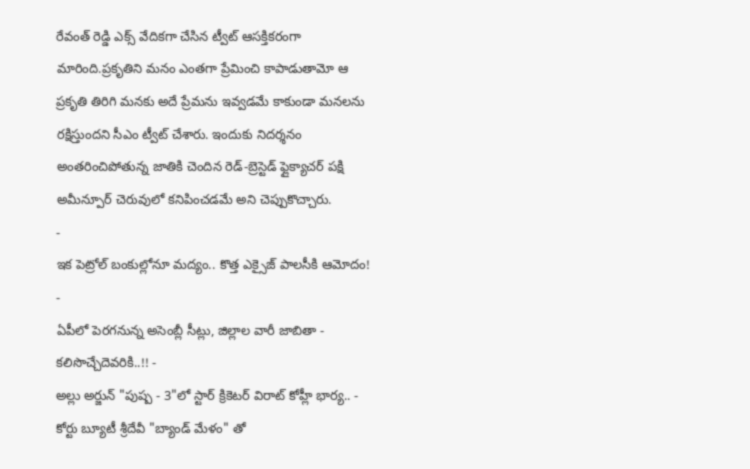రేవంత్ రెడ్డి ఎక్స్ వేదికగా చేసిన ట్వీట్ ఆసక్తికరంగా మారింది.ప్రకృతిని మనం ఎంతగా ప్రేమించి కాపాడుతామో ఆ ప్రకృతి తిరిగి మనకు అదే ప్రేమను ఇవ్వడమే కాకుండా మనలను రక్షిస్తుందని సీఎం ట్వీట్ చేశారు. ఇందుకు నిదర్శనం అంతరించిపోతున్న జాతికి చెందిన రెడ్-బ్రెస్టెడ్ ఫ్లైక్యాచర్ పక్షి అమీన్పూర్ చెరువులో కనిపించడమే అని చెప్పుకొచ్చారు.
-
ఇక పెట్రోల్ బంకుల్లోనూ మద్యం.. కొత్త ఎక్సైజ్ పాలసీకి ఆమోదం! -
ఏపీలో పెరగనున్న అసెంబ్లీ సీట్లు, జిల్లాల వారీ జాబితా - కలిసొచ్చేదెవరికి..!! -
అల్లు అర్జున్ "పుష్ప - 3"లో స్టార్ క్రికెటర్ విరాట్ కోహ్లీ భార్య.. -
కోర్టు బ్యూటీ శ్రీదేవీ "బ్యాండ్ మేళం" తో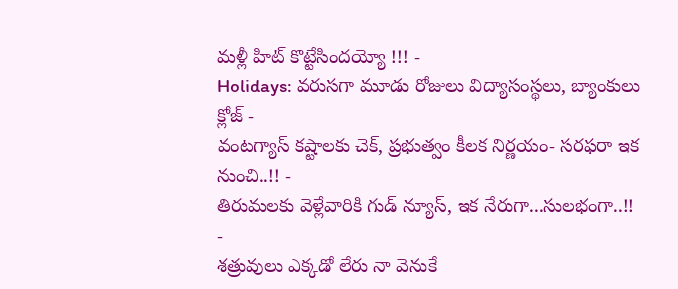మళ్లీ హిట్ కొట్టేసిందయ్యో !!! -
Holidays: వరుసగా మూడు రోజులు విద్యాసంస్థలు, బ్యాంకులు క్లోజ్ -
వంటగ్యాస్ కష్టాలకు చెక్, ప్రభుత్వం కీలక నిర్ణయం- సరఫరా ఇక నుంచి..!! -
తిరుమలకు వెళ్లేవారికి గుడ్ న్యూస్, ఇక నేరుగా...సులభంగా..!! -
శత్రువులు ఎక్కడో లేరు నా వెనుకే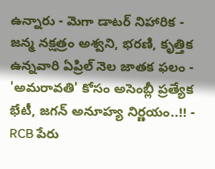ఉన్నారు - మెగా డాటర్ నిహారిక -
జన్మ నక్షత్రం అశ్వని, భరణి, కృత్తిక ఉన్నవారి ఏప్రిల్ నెల జాతక ఫలం -
'అమరావతి' కోసం అసెంబ్లీ ప్రత్యేక భేటీ, జగన్ అనూహ్య నిర్ణయం..!! -
RCB పేరు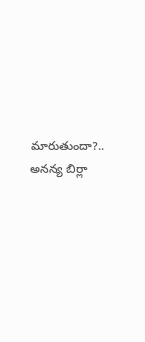మారుతుందా?.. అనన్య బిర్లా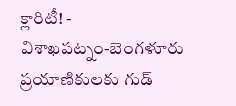క్లారిటీ! -
విశాఖపట్నం-బెంగళూరు ప్రయాణికులకు గుడ్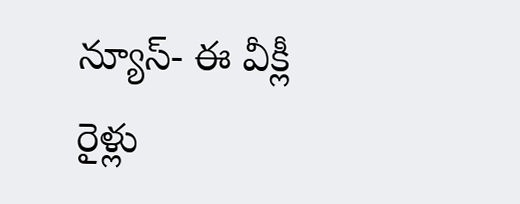న్యూస్- ఈ వీక్లీ రైళ్లు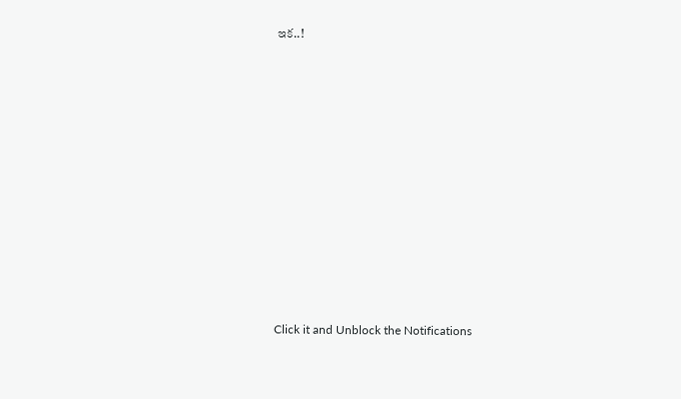ఇక..!












Click it and Unblock the Notifications